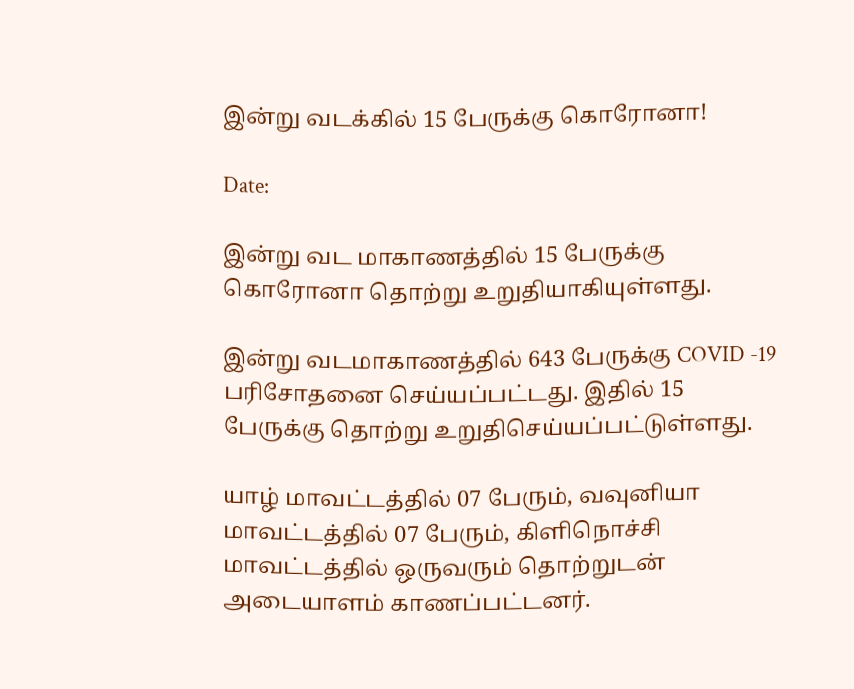இன்று வடக்கில் 15 பேருக்கு கொரோனா!

Date:

இன்று வட மாகாணத்தில் 15 பேருக்கு கொரோனா தொற்று உறுதியாகியுள்ளது.

இன்று வடமாகாணத்தில் 643 பேருக்கு COVID -19 பரிசோதனை செய்யப்பட்டது. இதில் 15
பேருக்கு தொற்று உறுதிசெய்யப்பட்டுள்ளது.

யாழ் மாவட்டத்தில் 07 பேரும், வவுனியா மாவட்டத்தில் 07 பேரும், கிளிநொச்சி மாவட்டத்தில் ஒருவரும் தொற்றுடன் அடையாளம் காணப்பட்டனர்.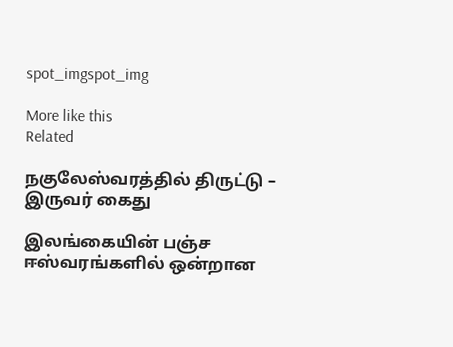spot_imgspot_img

More like this
Related

நகுலேஸ்வரத்தில் திருட்டு – இருவர் கைது

இலங்கையின் பஞ்ச ஈஸ்வரங்களில் ஒன்றான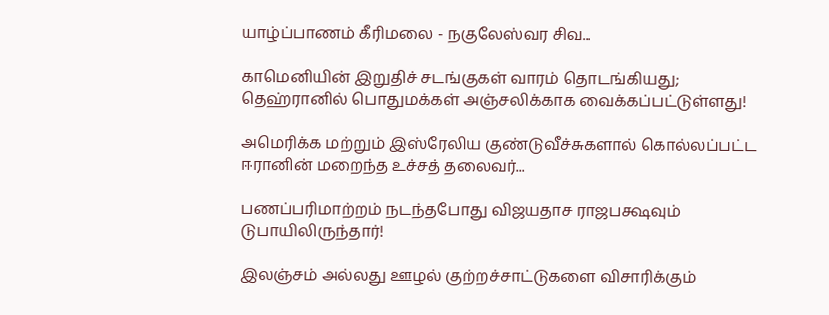யாழ்ப்பாணம் கீரிமலை - நகுலேஸ்வர சிவ...

காமெனியின் இறுதிச் சடங்குகள் வாரம் தொடங்கியது; தெஹ்ரானில் பொதுமக்கள் அஞ்சலிக்காக வைக்கப்பட்டுள்ளது!

அமெரிக்க மற்றும் இஸ்ரேலிய குண்டுவீச்சுகளால் கொல்லப்பட்ட ஈரானின் மறைந்த உச்சத் தலைவர்...

பணப்பரிமாற்றம் நடந்தபோது விஜயதாச ராஜபக்ஷவும் டுபாயிலிருந்தார்!

இலஞ்சம் அல்லது ஊழல் குற்றச்சாட்டுகளை விசாரிக்கும்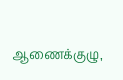ஆணைக்குழு,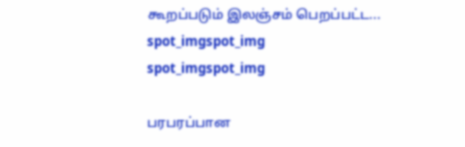கூறப்படும் இலஞ்சம் பெறப்பட்ட...
spot_imgspot_img
spot_imgspot_img

பரபரப்பான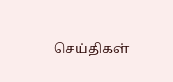செய்திகள்